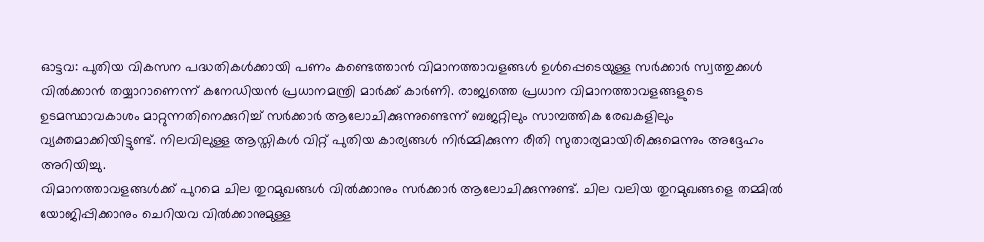ഓട്ടവ: പുതിയ വികസന പദ്ധതികൾക്കായി പണം കണ്ടെത്താൻ വിമാനത്താവളങ്ങൾ ഉൾപ്പെടെയുള്ള സർക്കാർ സ്വത്തുക്കൾ വിൽക്കാൻ തയ്യാറാണെന്ന് കനേഡിയൻ പ്രധാനമന്ത്രി മാർക്ക് കാർണി. രാജ്യത്തെ പ്രധാന വിമാനത്താവളങ്ങളുടെ ഉടമസ്ഥാവകാശം മാറ്റുന്നതിനെക്കുറിച്ച് സർക്കാർ ആലോചിക്കുന്നുണ്ടെന്ന് ബജറ്റിലും സാമ്പത്തിക രേഖകളിലും വ്യക്തമാക്കിയിട്ടുണ്ട്. നിലവിലുള്ള ആസ്തികൾ വിറ്റ് പുതിയ കാര്യങ്ങൾ നിർമ്മിക്കുന്ന രീതി സുതാര്യമായിരിക്കുമെന്നും അദ്ദേഹം അറിയിച്ചു.
വിമാനത്താവളങ്ങൾക്ക് പുറമെ ചില തുറമുഖങ്ങൾ വിൽക്കാനും സർക്കാർ ആലോചിക്കുന്നുണ്ട്. ചില വലിയ തുറമുഖങ്ങളെ തമ്മിൽ യോജിപ്പിക്കാനും ചെറിയവ വിൽക്കാനുമുള്ള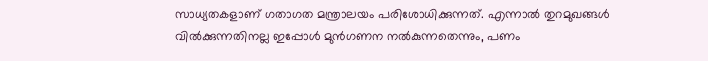സാധ്യതകളാണ് ഗതാഗത മന്ത്രാലയം പരിശോധിക്കുന്നത്. എന്നാൽ തുറമുഖങ്ങൾ വിൽക്കുന്നതിനല്ല ഇപ്പോൾ മുൻഗണന നൽകുന്നതെന്നും, പണം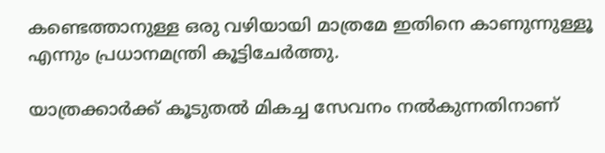കണ്ടെത്താനുള്ള ഒരു വഴിയായി മാത്രമേ ഇതിനെ കാണുന്നുള്ളൂ എന്നും പ്രധാനമന്ത്രി കൂട്ടിചേർത്തു.

യാത്രക്കാർക്ക് കൂടുതൽ മികച്ച സേവനം നൽകുന്നതിനാണ്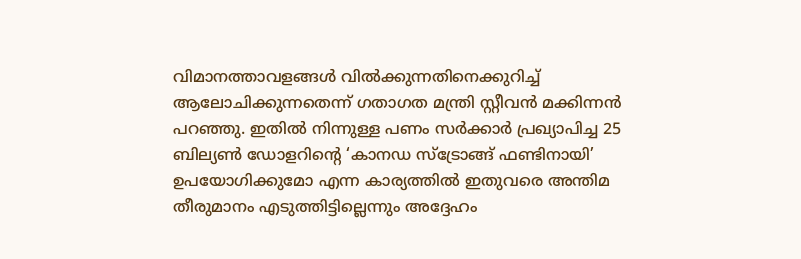വിമാനത്താവളങ്ങൾ വിൽക്കുന്നതിനെക്കുറിച്ച് ആലോചിക്കുന്നതെന്ന് ഗതാഗത മന്ത്രി സ്റ്റീവൻ മക്കിന്നൻ പറഞ്ഞു. ഇതിൽ നിന്നുള്ള പണം സർക്കാർ പ്രഖ്യാപിച്ച 25 ബില്യൺ ഡോളറിന്റെ ‘കാനഡ സ്ട്രോങ്ങ് ഫണ്ടിനായി’ ഉപയോഗിക്കുമോ എന്ന കാര്യത്തിൽ ഇതുവരെ അന്തിമ തീരുമാനം എടുത്തിട്ടില്ലെന്നും അദ്ദേഹം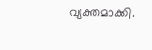വ്യക്തമാക്കി.